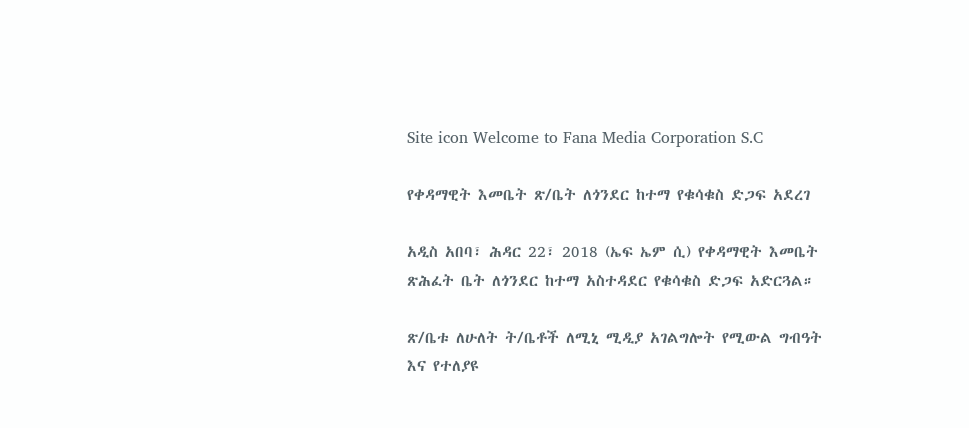Site icon Welcome to Fana Media Corporation S.C

የቀዳማዊት እመቤት ጽ/ቤት ለጎንደር ከተማ የቁሳቁስ ድጋፍ አደረገ

አዲስ አበባ፣ ሕዳር 22፣ 2018 (ኤፍ ኤም ሲ) የቀዳማዊት እመቤት ጽሕፈት ቤት ለጎንደር ከተማ አስተዳደር የቁሳቁስ ድጋፍ አድርጓል።

ጽ/ቤቱ ለሁለት ት/ቤቶች ለሚኒ ሚዲያ አገልግሎት የሚውል ግብዓት እና የተለያዩ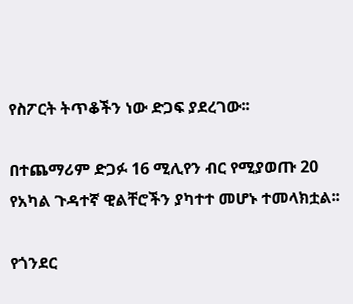የስፖርት ትጥቆችን ነው ድጋፍ ያደረገው፡፡

በተጨማሪም ድጋፉ 16 ሚሊየን ብር የሚያወጡ 20 የአካል ጉዳተኛ ዊልቸሮችን ያካተተ መሆኑ ተመላክቷል፡፡

የጎንደር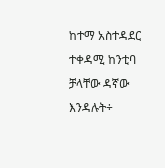ከተማ አስተዳደር ተቀዳሚ ከንቲባ ቻላቸው ዳኛው እንዳሉት÷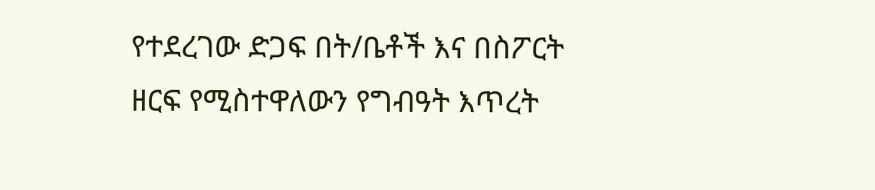የተደረገው ድጋፍ በት/ቤቶች እና በስፖርት ዘርፍ የሚስተዋለውን የግብዓት እጥረት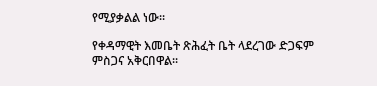የሚያቃልል ነው፡፡

የቀዳማዊት እመቤት ጽሕፈት ቤት ላደረገው ድጋፍም ምስጋና አቅርበዋል፡፡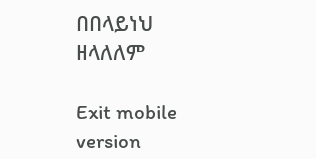በበላይነህ ዘላለለም

Exit mobile version